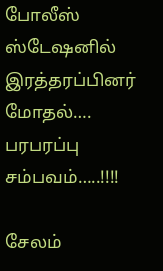போலீஸ் ஸ்டேஷனில் இரத்தரப்பினர் மோதல்…. பரபரப்பு சம்பவம்…..!!!!

சேலம்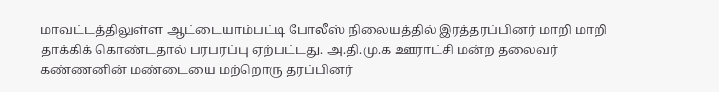மாவட்டத்திலுள்ள ஆட்டையாம்பட்டி போலீஸ் நிலையத்தில் இரத்தரப்பினர் மாறி மாறி தாக்கிக் கொண்டதால் பரபரப்பு ஏற்பட்டது. அ.தி.மு.க ஊராட்சி மன்ற தலைவர் கண்ணனின் மண்டையை மற்றொரு தரப்பினர்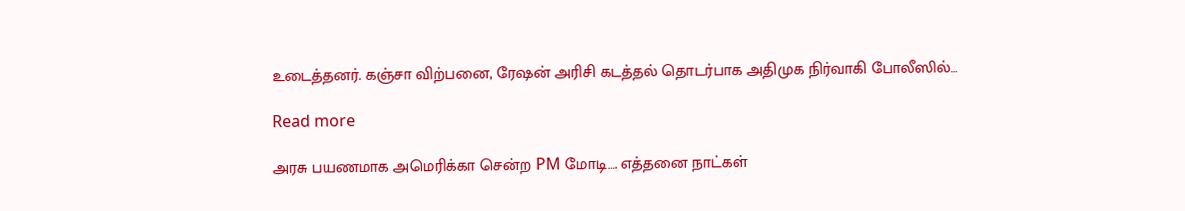உடைத்தனர். கஞ்சா விற்பனை, ரேஷன் அரிசி கடத்தல் தொடர்பாக அதிமுக நிர்வாகி போலீஸில்…

Read more

அரசு பயணமாக அமெரிக்கா சென்ற PM மோடி…. எத்தனை நாட்கள்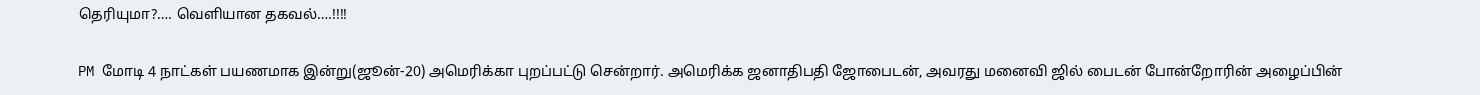தெரியுமா?…. வெளியான தகவல்….!!!!

PM மோடி 4 நாட்கள் பயணமாக இன்று(ஜூன்-20) அமெரிக்கா புறப்பட்டு சென்றார். அமெரிக்க ஜனாதிபதி ஜோபைடன், அவரது மனைவி ஜில் பைடன் போன்றோரின் அழைப்பின்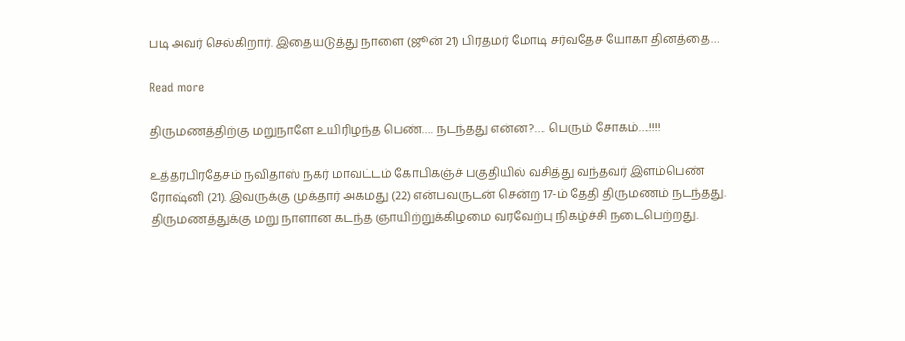படி அவர் செல்கிறார். இதையடுத்து நாளை (ஜூன் 21) பிரதமர் மோடி சர்வதேச யோகா தினத்தை…

Read more

திருமணத்திற்கு மறுநாளே உயிரிழந்த பெண்…. நடந்தது என்ன?…. பெரும் சோகம்….!!!!

உத்தரபிரதேசம் நவிதாஸ் நகர் மாவட்டம் கோபிகஞ்ச் பகுதியில் வசித்து வந்தவர் இளம்பெண் ரோஷ்னி (21). இவருக்கு முக்தார் அகமது (22) என்பவருடன் சென்ற 17-ம் தேதி திருமணம் நடந்தது. திருமணத்துக்கு மறு நாளான கடந்த ஞாயிற்றுக்கிழமை வரவேற்பு நிகழ்ச்சி நடைபெற்றது.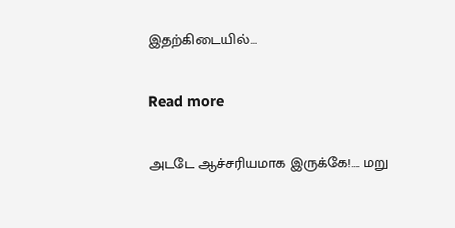இதற்கிடையில்…

Read more

அடடே ஆச்சரியமாக இருக்கே!…. மறு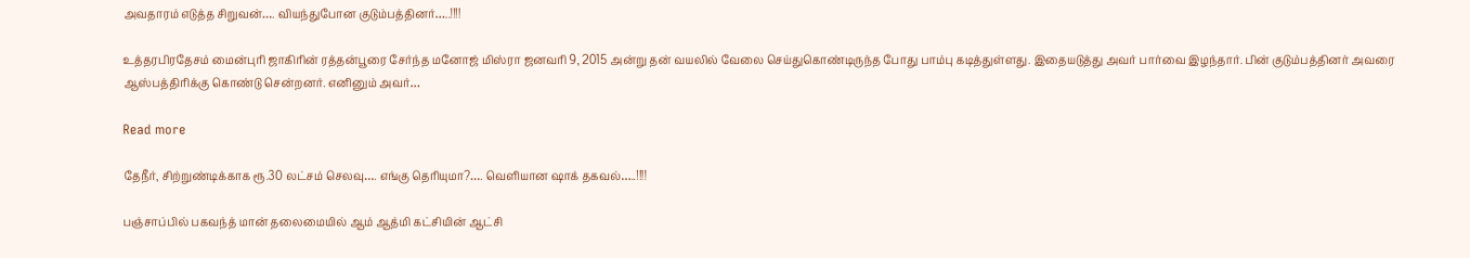அவதாரம் எடுத்த சிறுவன்…. வியந்துபோன குடும்பத்தினர்…..!!!!

உத்தரபிரதேசம் மைன்புரி ஜாகிரின் ரத்தன்பூரை சேர்ந்த மனோஜ் மிஸ்ரா ஜனவரி 9, 2015 அன்று தன் வயலில் வேலை செய்துகொண்டிருந்த போது பாம்பு கடித்துள்ளது. இதையடுத்து அவர் பார்வை இழந்தார். பின் குடும்பத்தினர் அவரை ஆஸ்பத்திரிக்கு கொண்டு சென்றனர். எனினும் அவர்…

Read more

தேநீர், சிற்றுண்டிக்காக ரூ.30 லட்சம் செலவு…. எங்கு தெரியுமா?…. வெளியான ஷாக் தகவல்…..!!!!

பஞ்சாப்பில் பகவந்த் மான் தலைமையில் ஆம் ஆத்மி கட்சியின் ஆட்சி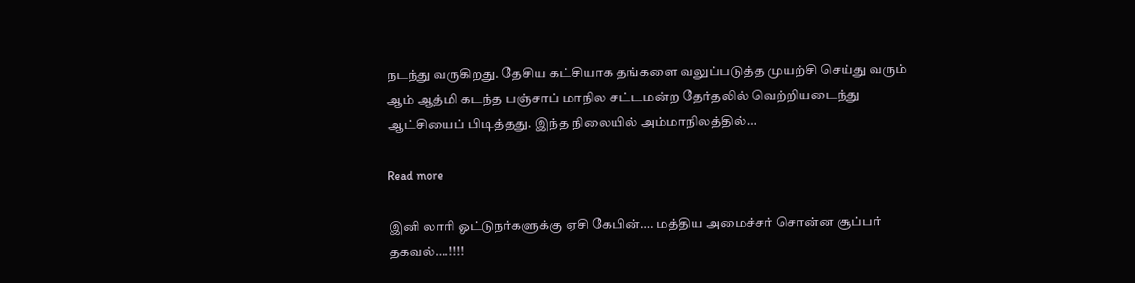நடந்து வருகிறது. தேசிய கட்சியாக தங்களை வலுப்படுத்த முயற்சி செய்து வரும் ஆம் ஆத்மி கடந்த பஞ்சாப் மாநில சட்டமன்ற தேர்தலில் வெற்றியடைந்து ஆட்சியைப் பிடித்தது. இந்த நிலையில் அம்மாநிலத்தில்…

Read more

இனி லாரி ஓட்டுநர்களுக்கு ஏசி கேபின்…. மத்திய அமைச்சர் சொன்ன சூப்பர் தகவல்….!!!!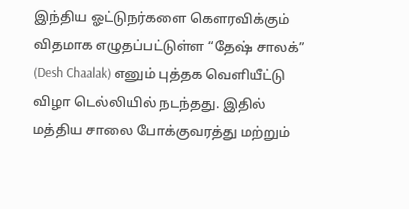இந்திய ஓட்டுநர்களை கெளரவிக்கும் விதமாக எழுதப்பட்டுள்ள “தேஷ் சாலக்” (Desh Chaalak) எனும் புத்தக வெளியீட்டு விழா டெல்லியில் நடந்தது. இதில் மத்திய சாலை போக்குவரத்து மற்றும்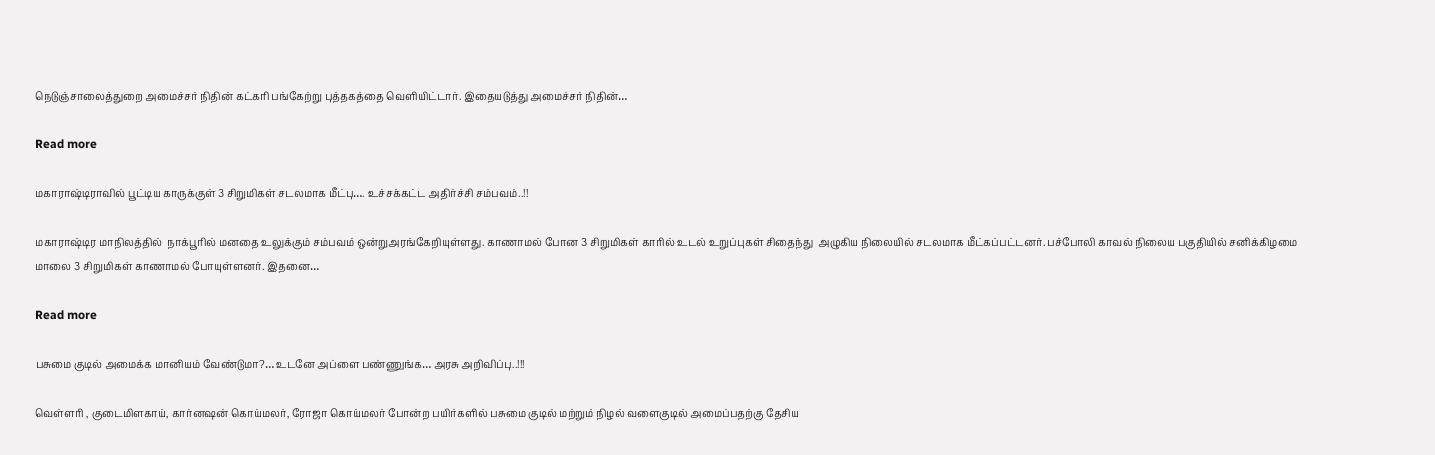நெடுஞ்சாலைத்துறை அமைச்சர் நிதின் கட்கரி பங்கேற்று புத்தகத்தை வெளியிட்டார். இதையடுத்து அமைச்சர் நிதின்…

Read more

மகாராஷ்டிராவில் பூட்டிய காருக்குள் 3 சிறுமிகள் சடலமாக மீட்பு…. உச்சக்கட்ட அதிர்ச்சி சம்பவம்..!!

மகாராஷ்டிர மாநிலத்தில்  நாக்பூரில் மனதை உலுக்கும் சம்பவம் ஒன்றுஅரங்கேறியுள்ளது. காணாமல் போன 3 சிறுமிகள் காரில் உடல் உறுப்புகள் சிதைந்து  அழுகிய நிலையில் சடலமாக மீட்கப்பட்டனர். பச்போலி காவல் நிலைய பகுதியில் சனிக்கிழமை மாலை 3 சிறுமிகள் காணாமல் போயுள்ளனர். இதனை…

Read more

பசுமை குடில் அமைக்க மானியம் வேண்டுமா?… உடனே அப்ளை பண்ணுங்க… அரசு அறிவிப்பு..!!!

வெள்ளரி , குடைமிளகாய், கார்னஷன் கொய்மலர், ரோஜா கொய்மலர் போன்ற பயிர்களில் பசுமை குடில் மற்றும் நிழல் வளைகுடில் அமைப்பதற்கு தேசிய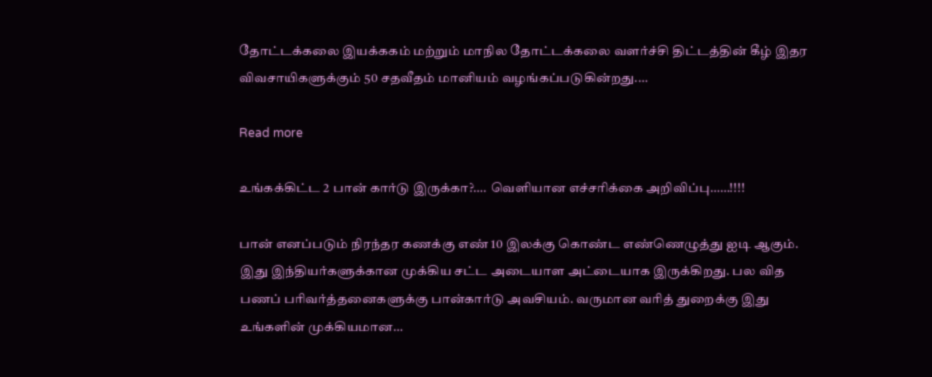தோட்டக்கலை இயக்ககம் மற்றும் மாநில தோட்டக்கலை வளர்ச்சி திட்டத்தின் கீழ் இதர விவசாயிகளுக்கும் 50 சதவீதம் மானியம் வழங்கப்படுகின்றது.…

Read more

உங்கக்கிட்ட 2 பான் கார்டு இருக்கா?…. வெளியான எச்சரிக்கை அறிவிப்பு……!!!!

பான் எனப்படும் நிரந்தர கணக்கு எண் 10 இலக்கு கொண்ட எண்ணெழுத்து ஐடி ஆகும். இது இந்தியர்களுக்கான முக்கிய சட்ட அடையாள அட்டையாக இருக்கிறது. பல வித பணப் பரிவர்த்தனைகளுக்கு பான்கார்டு அவசியம். வருமான வரித் துறைக்கு இது உங்களின் முக்கியமான…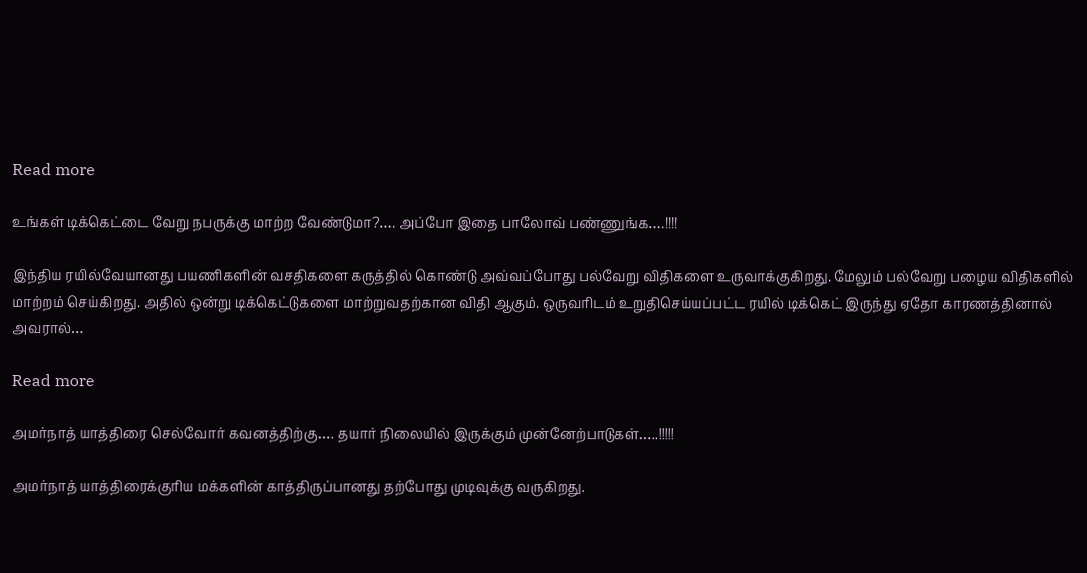Read more

உங்கள் டிக்கெட்டை வேறு நபருக்கு மாற்ற வேண்டுமா?…. அப்போ இதை பாலோவ் பண்ணுங்க….!!!!

இந்திய ரயில்வேயானது பயணிகளின் வசதிகளை கருத்தில் கொண்டு அவ்வப்போது பல்வேறு விதிகளை உருவாக்குகிறது. மேலும் பல்வேறு பழைய விதிகளில் மாற்றம் செய்கிறது. அதில் ஒன்று டிக்கெட்டுகளை மாற்றுவதற்கான விதி ஆகும். ஒருவரிடம் உறுதிசெய்யப்பட்ட ரயில் டிக்கெட் இருந்து ஏதோ காரணத்தினால் அவரால்…

Read more

அமர்நாத் யாத்திரை செல்வோர் கவனத்திற்கு…. தயார் நிலையில் இருக்கும் முன்னேற்பாடுகள்…..!!!!!

அமர்நாத் யாத்திரைக்குரிய மக்களின் காத்திருப்பானது தற்போது முடிவுக்கு வருகிறது.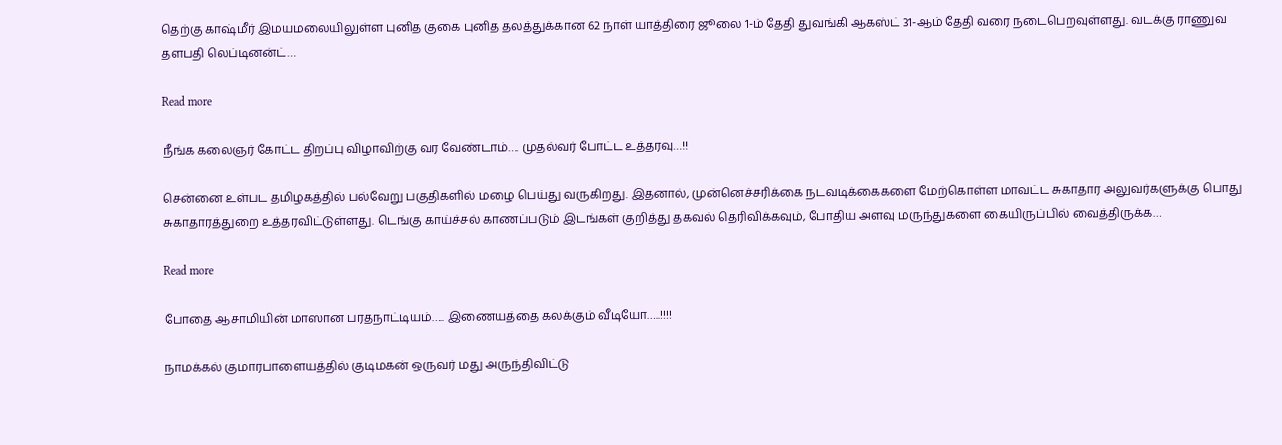தெற்கு காஷ்மீர் இமயமலையிலுள்ள புனித குகை புனித தலத்துக்கான 62 நாள் யாத்திரை ஜூலை 1-ம் தேதி துவங்கி ஆகஸ்ட் 31-ஆம் தேதி வரை நடைபெறவுள்ளது. வடக்கு ராணுவ தளபதி லெப்டினன்ட்…

Read more

நீங்க கலைஞர் கோட்ட திறப்பு விழாவிற்கு வர வேண்டாம்…. முதல்வர் போட்ட உத்தரவு…!!

சென்னை உள்பட தமிழகத்தில் பல்வேறு பகுதிகளில் மழை பெய்து வருகிறது. இதனால், முன்னெச்சரிக்கை நடவடிக்கைகளை மேற்கொள்ள மாவட்ட சுகாதார அலுவர்களுக்கு பொது சுகாதாரத்துறை உத்தரவிட்டுள்ளது. டெங்கு காய்ச்சல் காணப்படும் இடங்கள் குறித்து தகவல் தெரிவிக்கவும், போதிய அளவு மருந்துகளை கையிருப்பில் வைத்திருக்க…

Read more

போதை ஆசாமியின் மாஸான பரதநாட்டியம்….. இணையத்தை கலக்கும் வீடியோ…..!!!!

நாமக்கல் குமாரபாளையத்தில் குடிமகன் ஒருவர் மது அருந்திவிட்டு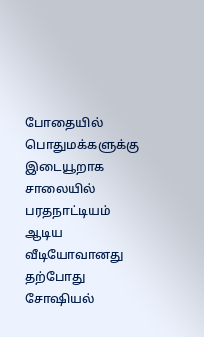போதையில் பொதுமக்களுக்கு இடையூறாக சாலையில் பரதநாட்டியம் ஆடிய வீடியோவானது தற்போது சோஷியல்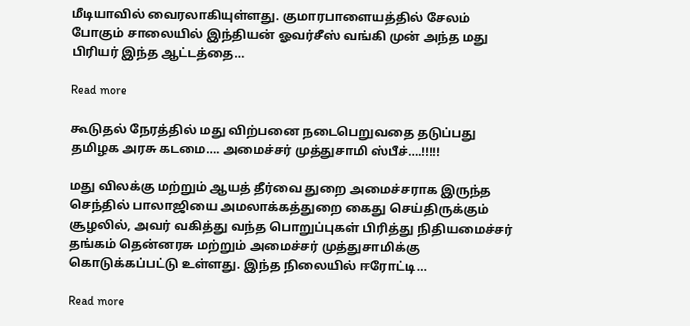மீடியாவில் வைரலாகியுள்ளது. குமாரபாளையத்தில் சேலம் போகும் சாலையில் இந்தியன் ஓவர்சீஸ் வங்கி முன் அந்த மது பிரியர் இந்த ஆட்டத்தை…

Read more

கூடுதல் நேரத்தில் மது விற்பனை நடைபெறுவதை தடுப்பது தமிழக அரசு கடமை…. அமைச்சர் முத்துசாமி ஸ்பீச்….!!!!!

மது விலக்கு மற்றும் ஆயத் தீர்வை துறை அமைச்சராக இருந்த செந்தில் பாலாஜியை அமலாக்கத்துறை கைது செய்திருக்கும் சூழலில், அவர் வகித்து வந்த பொறுப்புகள் பிரித்து நிதியமைச்சர் தங்கம் தென்னரசு மற்றும் அமைச்சர் முத்துசாமிக்கு கொடுக்கப்பட்டு உள்ளது. இந்த நிலையில் ஈரோட்டி…

Read more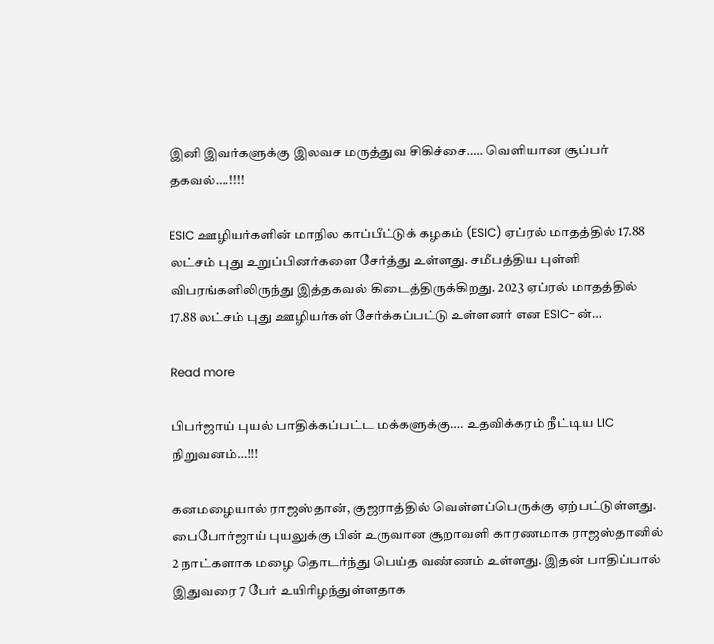இனி இவர்களுக்கு இலவச மருத்துவ சிகிச்சை….. வெளியான சூப்பர் தகவல்….!!!!

ESIC ஊழியர்களின் மாநில காப்பீட்டுக் கழகம் (ESIC) ஏப்ரல் மாதத்தில் 17.88 லட்சம் புது உறுப்பினர்களை சேர்த்து உள்ளது. சமீபத்திய புள்ளி விபரங்களிலிருந்து இத்தகவல் கிடைத்திருக்கிறது. 2023 ஏப்ரல் மாதத்தில் 17.88 லட்சம் புது ஊழியர்கள் சேர்க்கப்பட்டு உள்ளனர் என ESIC-ன்…

Read more

பிபர்ஜாய் புயல் பாதிக்கப்பட்ட மக்களுக்கு…. உதவிக்கரம் நீட்டிய LIC நிறுவனம்…!!!

கனமழையால் ராஜஸ்தான், குஜராத்தில் வெள்ளப்பெருக்கு ஏற்பட்டுள்ளது. பைபோர்ஜாய் புயலுக்கு பின் உருவான சூறாவளி காரணமாக ராஜஸ்தானில் 2 நாட்களாக மழை தொடர்ந்து பெய்த வண்ணம் உள்ளது. இதன் பாதிப்பால் இதுவரை 7 பேர் உயிரிழந்துள்ளதாக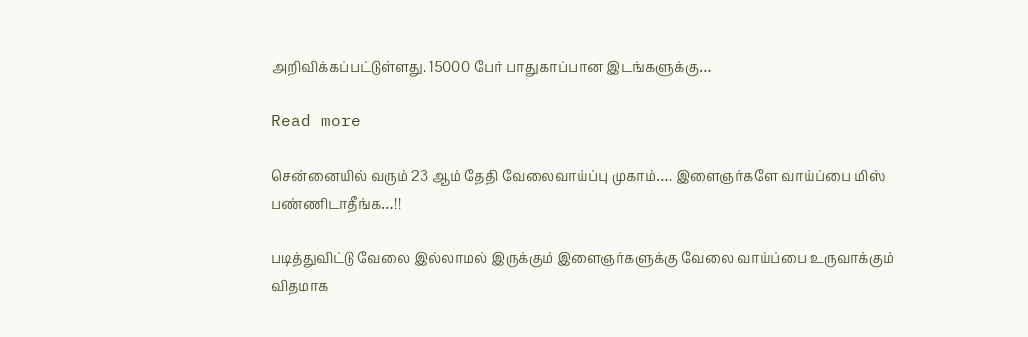அறிவிக்கப்பட்டுள்ளது. 15000 பேர் பாதுகாப்பான இடங்களுக்கு…

Read more

சென்னையில் வரும் 23 ஆம் தேதி வேலைவாய்ப்பு முகாம்…. இளைஞர்களே வாய்ப்பை மிஸ் பண்ணிடாதீங்க…!!

படித்துவிட்டு வேலை இல்லாமல் இருக்கும் இளைஞர்களுக்கு வேலை வாய்ப்பை உருவாக்கும் விதமாக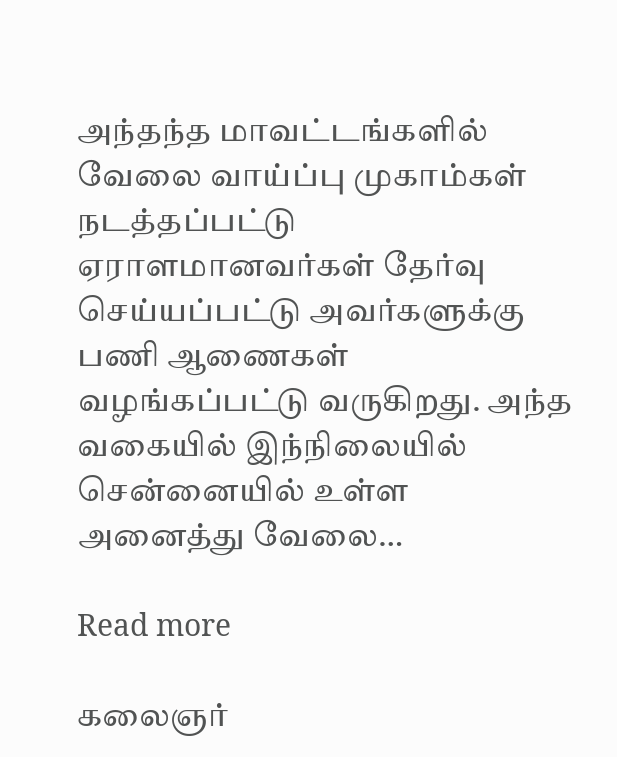அந்தந்த மாவட்டங்களில் வேலை வாய்ப்பு முகாம்கள் நடத்தப்பட்டு ஏராளமானவர்கள் தேர்வு செய்யப்பட்டு அவர்களுக்கு பணி ஆணைகள் வழங்கப்பட்டு வருகிறது. அந்த வகையில் இந்நிலையில் சென்னையில் உள்ள அனைத்து வேலை…

Read more

கலைஞர்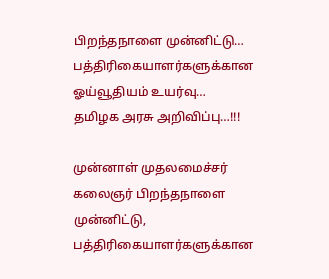பிறந்தநாளை முன்னிட்டு… பத்திரிகையாளர்களுக்கான ஓய்வூதியம் உயர்வு… தமிழக அரசு அறிவிப்பு…!!!

முன்னாள் முதலமைச்சர் கலைஞர் பிறந்தநாளை முன்னிட்டு, பத்திரிகையாளர்களுக்கான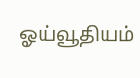ஓய்வூதியம்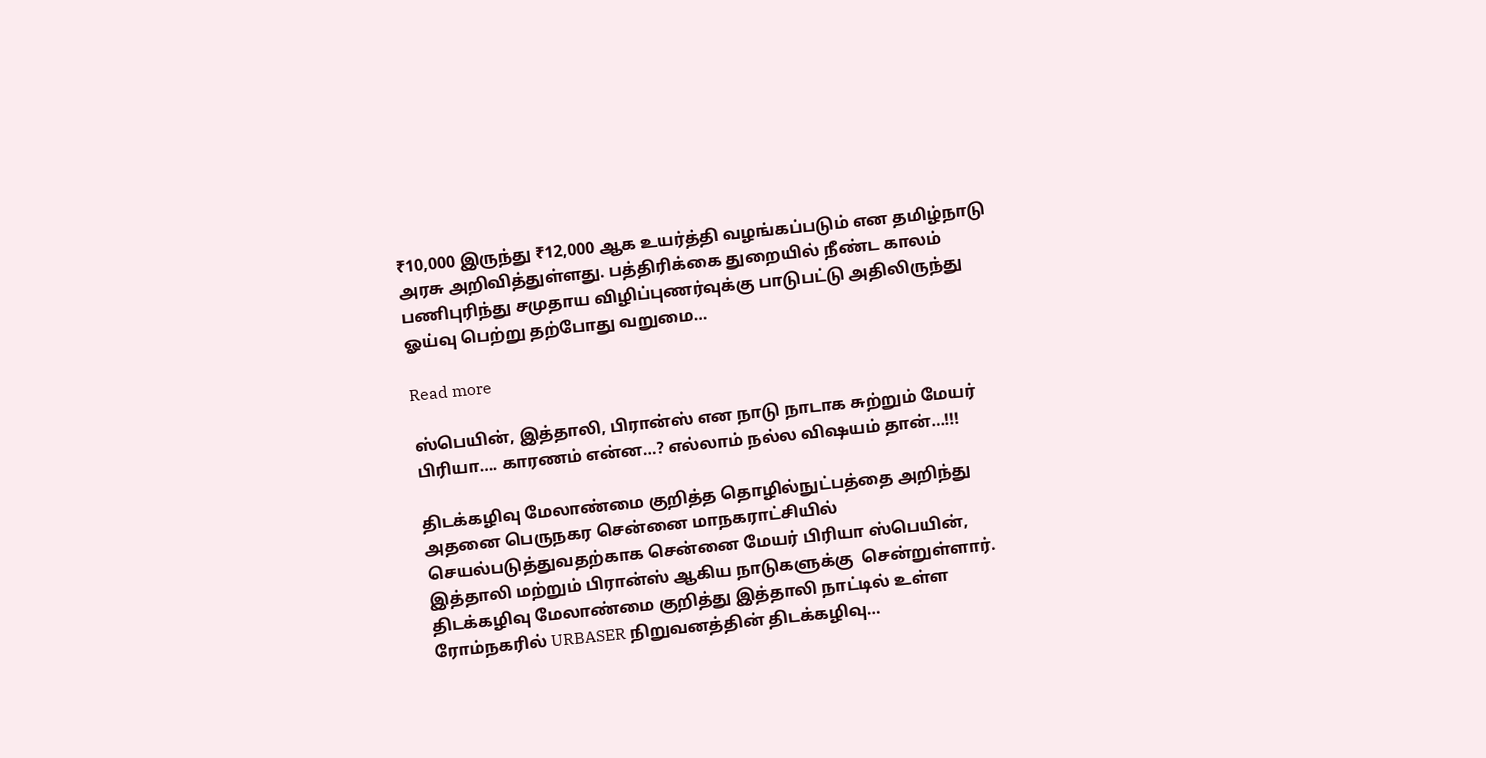₹10,000 இருந்து ₹12,000 ஆக உயர்த்தி வழங்கப்படும் என தமிழ்நாடு அரசு அறிவித்துள்ளது. பத்திரிக்கை துறையில் நீண்ட காலம் பணிபுரிந்து சமுதாய விழிப்புணர்வுக்கு பாடுபட்டு அதிலிருந்து ஓய்வு பெற்று தற்போது வறுமை…

Read more

ஸ்பெயின், இத்தாலி, பிரான்ஸ் என நாடு நாடாக சுற்றும் மேயர் பிரியா…. காரணம் என்ன…? எல்லாம் நல்ல விஷயம் தான்…!!!

திடக்கழிவு மேலாண்மை குறித்த தொழில்நுட்பத்தை அறிந்து அதனை பெருநகர சென்னை மாநகராட்சியில் செயல்படுத்துவதற்காக சென்னை மேயர் பிரியா ஸ்பெயின், இத்தாலி மற்றும் பிரான்ஸ் ஆகிய நாடுகளுக்கு  சென்றுள்ளார். திடக்கழிவு மேலாண்மை குறித்து இத்தாலி நாட்டில் உள்ள ரோம்‌நகரில் URBASER நிறுவனத்தின் திடக்கழிவு…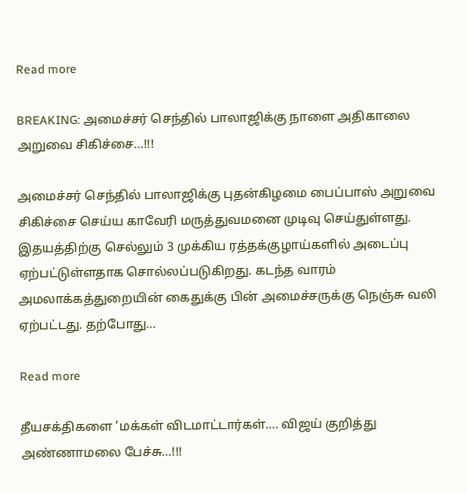Read more

BREAKING: அமைச்சர் செந்தில் பாலாஜிக்கு நாளை அதிகாலை அறுவை சிகிச்சை…!!!

அமைச்சர் செந்தில் பாலாஜிக்கு புதன்கிழமை பைப்பாஸ் அறுவை சிகிச்சை செய்ய காவேரி மருத்துவமனை முடிவு செய்துள்ளது. இதயத்திற்கு செல்லும் 3 முக்கிய ரத்தக்குழாய்களில் அடைப்பு ஏற்பட்டுள்ளதாக சொல்லப்படுகிறது. கடந்த வாரம் அமலாக்கத்துறையின் கைதுக்கு பின் அமைச்சருக்கு நெஞ்சு வலி ஏற்பட்டது. தற்போது…

Read more

தீயசக்திகளை ‘மக்கள் விடமாட்டார்கள்…. விஜய் குறித்து அண்ணாமலை பேச்சு…!!!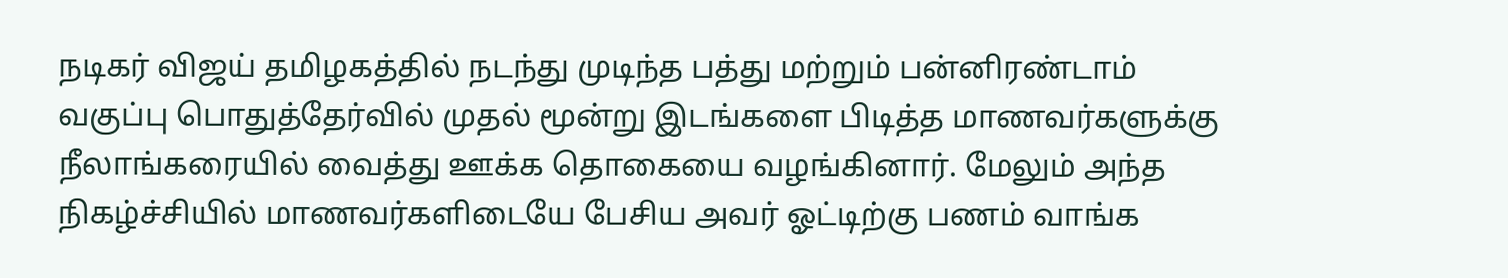நடிகர் விஜய் தமிழகத்தில் நடந்து முடிந்த பத்து மற்றும் பன்னிரண்டாம் வகுப்பு பொதுத்தேர்வில் முதல் மூன்று இடங்களை பிடித்த மாணவர்களுக்கு நீலாங்கரையில் வைத்து ஊக்க தொகையை வழங்கினார். மேலும் அந்த நிகழ்ச்சியில் மாணவர்களிடையே பேசிய அவர் ஓட்டிற்கு பணம் வாங்க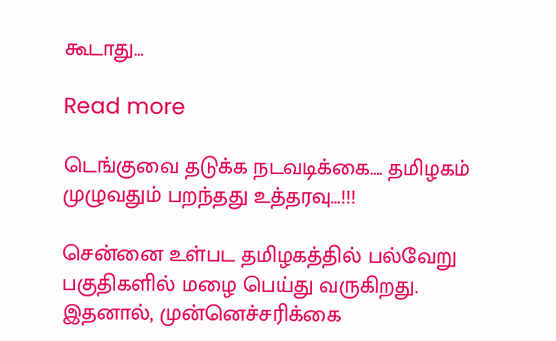கூடாது…

Read more

டெங்குவை தடுக்க நடவடிக்கை…. தமிழகம் முழுவதும் பறந்தது உத்தரவு…!!!

சென்னை உள்பட தமிழகத்தில் பல்வேறு பகுதிகளில் மழை பெய்து வருகிறது. இதனால், முன்னெச்சரிக்கை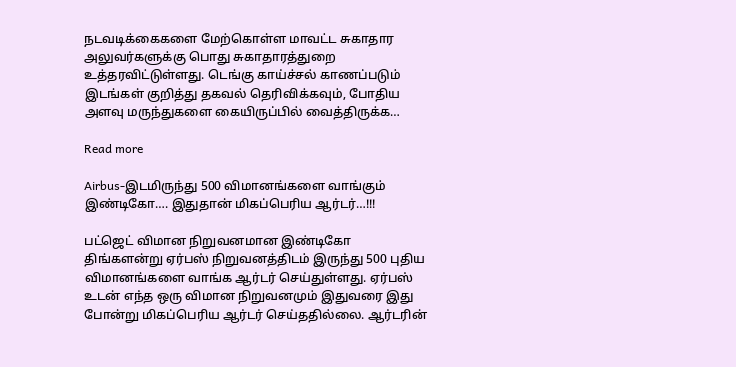நடவடிக்கைகளை மேற்கொள்ள மாவட்ட சுகாதார அலுவர்களுக்கு பொது சுகாதாரத்துறை உத்தரவிட்டுள்ளது. டெங்கு காய்ச்சல் காணப்படும் இடங்கள் குறித்து தகவல் தெரிவிக்கவும், போதிய அளவு மருந்துகளை கையிருப்பில் வைத்திருக்க…

Read more

Airbus-இடமிருந்து 500 விமானங்களை வாங்கும் இண்டிகோ…. இதுதான் மிகப்பெரிய ஆர்டர்…!!!

பட்ஜெட் விமான நிறுவனமான இண்டிகோ திங்களன்று ஏர்பஸ் நிறுவனத்திடம் இருந்து 500 புதிய விமானங்களை வாங்க ஆர்டர் செய்துள்ளது. ஏர்பஸ் உடன் எந்த ஒரு விமான நிறுவனமும் இதுவரை இது போன்று மிகப்பெரிய ஆர்டர் செய்ததில்லை. ஆர்டரின்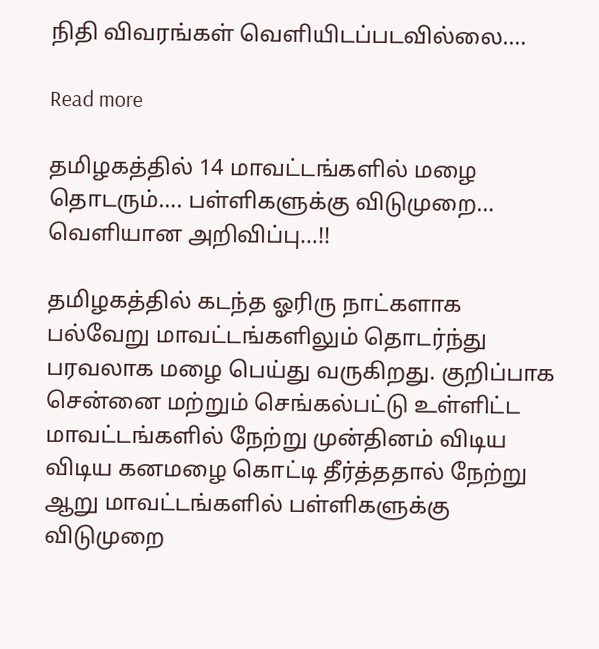நிதி விவரங்கள் வெளியிடப்படவில்லை.…

Read more

தமிழகத்தில் 14 மாவட்டங்களில் மழை தொடரும்…. பள்ளிகளுக்கு விடுமுறை… வெளியான அறிவிப்பு…!!

தமிழகத்தில் கடந்த ஓரிரு நாட்களாக பல்வேறு மாவட்டங்களிலும் தொடர்ந்து பரவலாக மழை பெய்து வருகிறது. குறிப்பாக சென்னை மற்றும் செங்கல்பட்டு உள்ளிட்ட மாவட்டங்களில் நேற்று முன்தினம் விடிய விடிய கனமழை கொட்டி தீர்த்ததால் நேற்று ஆறு மாவட்டங்களில் பள்ளிகளுக்கு விடுமுறை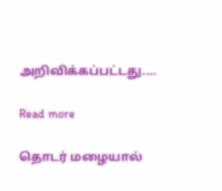அறிவிக்கப்பட்டது.…

Read more

தொடர் மழையால்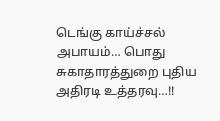டெங்கு காய்ச்சல் அபாயம்… பொது சுகாதாரத்துறை புதிய அதிரடி உத்தரவு…!!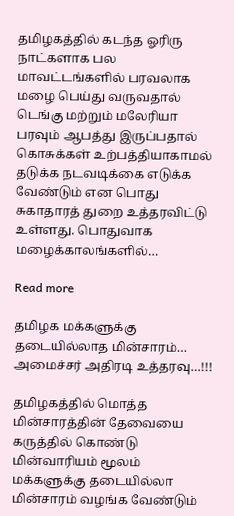தமிழகத்தில் கடந்த ஓரிரு நாட்களாக பல மாவட்டங்களில் பரவலாக மழை பெய்து வருவதால் டெங்கு மற்றும் மலேரியா பரவும் ஆபத்து இருப்பதால் கொசுக்கள் உற்பத்தியாகாமல் தடுக்க நடவடிக்கை எடுக்க வேண்டும் என பொது சுகாதாரத் துறை உத்தரவிட்டு உள்ளது. பொதுவாக மழைக்காலங்களில்…

Read more

தமிழக மக்களுக்கு தடையில்லாத மின்சாரம்… அமைச்சர் அதிரடி உத்தரவு…!!!

தமிழகத்தில் மொத்த மின்சாரத்தின் தேவையை கருத்தில் கொண்டு மின்வாரியம் மூலம் மக்களுக்கு தடையில்லா மின்சாரம் வழங்க வேண்டும்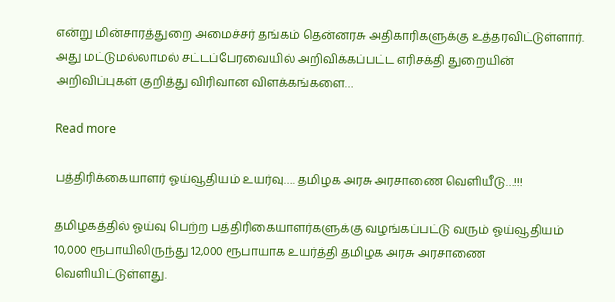என்று மின்சாரத்துறை அமைச்சர் தங்கம் தென்னரசு அதிகாரிகளுக்கு உத்தரவிட்டுள்ளார். அது மட்டுமல்லாமல் சட்டப்பேரவையில் அறிவிக்கப்பட்ட எரிசக்தி துறையின் அறிவிப்புகள் குறித்து விரிவான விளக்கங்களை…

Read more

பத்திரிக்கையாளர் ஓய்வூதியம் உயர்வு…. தமிழக அரசு அரசாணை வெளியீடு…!!!

தமிழகத்தில் ஓய்வு பெற்ற பத்திரிகையாளர்களுக்கு வழங்கப்பட்டு வரும் ஓய்வூதியம் 10,000 ரூபாயிலிருந்து 12,000 ரூபாயாக உயர்த்தி தமிழக அரசு அரசாணை வெளியிட்டுள்ளது.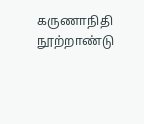கருணாநிதி நூற்றாண்டு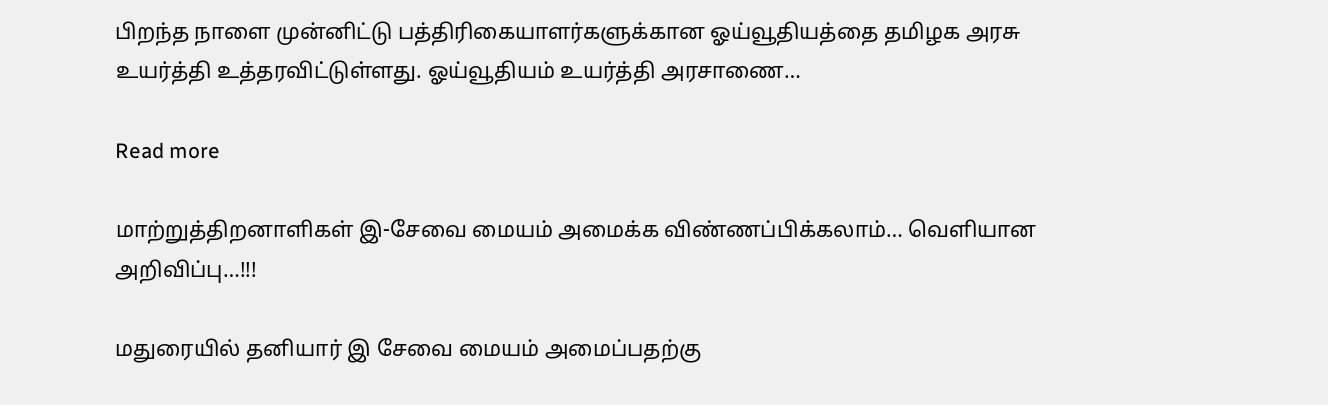பிறந்த நாளை முன்னிட்டு பத்திரிகையாளர்களுக்கான ஓய்வூதியத்தை தமிழக அரசு உயர்த்தி உத்தரவிட்டுள்ளது. ஓய்வூதியம் உயர்த்தி அரசாணை…

Read more

மாற்றுத்திறனாளிகள் இ-சேவை மையம் அமைக்க விண்ணப்பிக்கலாம்… வெளியான அறிவிப்பு…!!!

மதுரையில் தனியார் இ சேவை மையம் அமைப்பதற்கு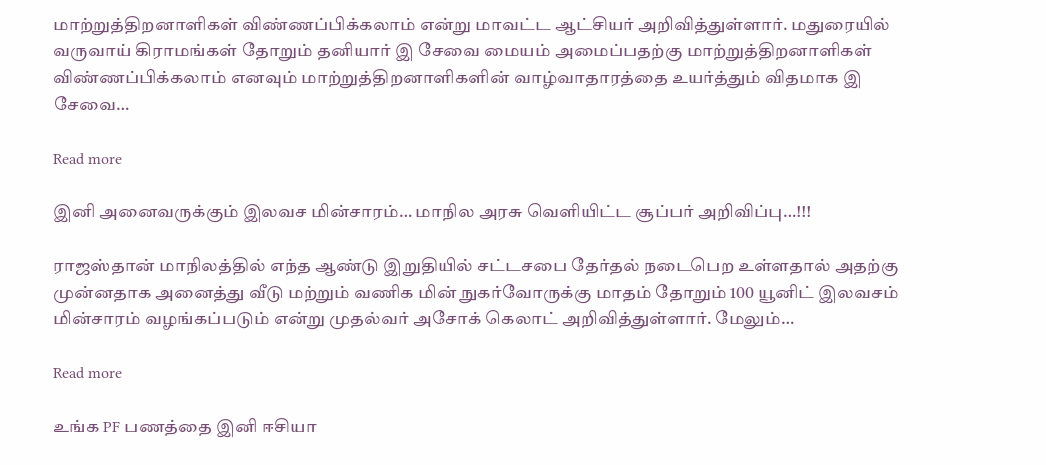மாற்றுத்திறனாளிகள் விண்ணப்பிக்கலாம் என்று மாவட்ட ஆட்சியர் அறிவித்துள்ளார். மதுரையில் வருவாய் கிராமங்கள் தோறும் தனியார் இ சேவை மையம் அமைப்பதற்கு மாற்றுத்திறனாளிகள் விண்ணப்பிக்கலாம் எனவும் மாற்றுத்திறனாளிகளின் வாழ்வாதாரத்தை உயர்த்தும் விதமாக இ சேவை…

Read more

இனி அனைவருக்கும் இலவச மின்சாரம்… மாநில அரசு வெளியிட்ட சூப்பர் அறிவிப்பு…!!!

ராஜஸ்தான் மாநிலத்தில் எந்த ஆண்டு இறுதியில் சட்டசபை தேர்தல் நடைபெற உள்ளதால் அதற்கு முன்னதாக அனைத்து வீடு மற்றும் வணிக மின் நுகர்வோருக்கு மாதம் தோறும் 100 யூனிட் இலவசம் மின்சாரம் வழங்கப்படும் என்று முதல்வர் அசோக் கெலாட் அறிவித்துள்ளார். மேலும்…

Read more

உங்க PF பணத்தை இனி ஈசியா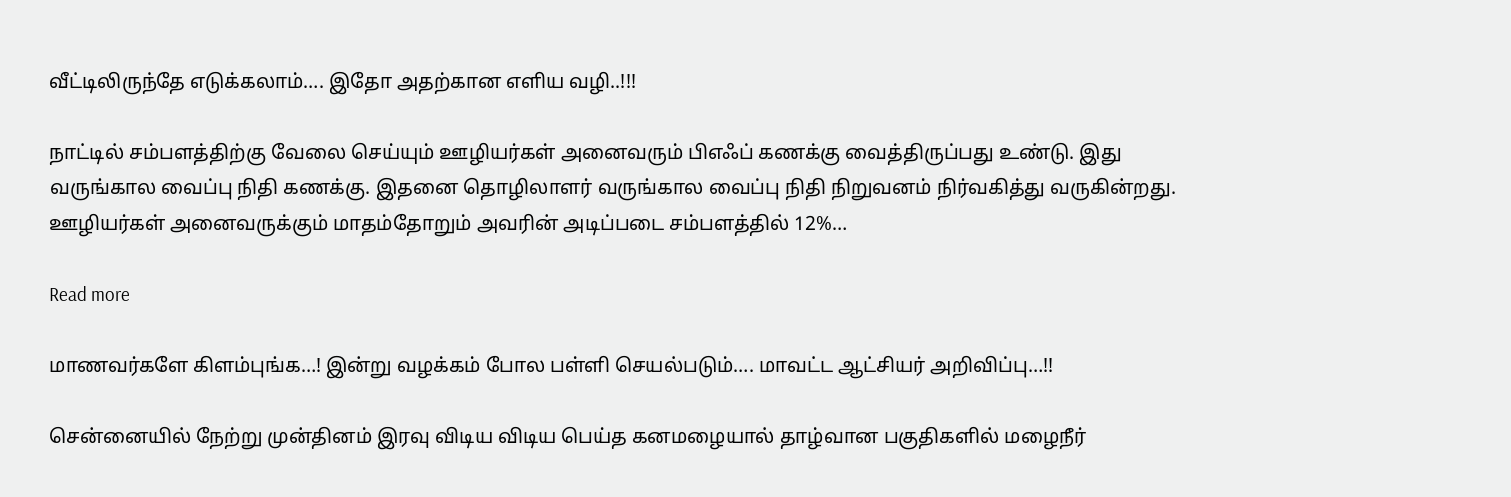வீட்டிலிருந்தே எடுக்கலாம்…. இதோ அதற்கான எளிய வழி..!!!

நாட்டில் சம்பளத்திற்கு வேலை செய்யும் ஊழியர்கள் அனைவரும் பிஎஃப் கணக்கு வைத்திருப்பது உண்டு. இது வருங்கால வைப்பு நிதி கணக்கு. இதனை தொழிலாளர் வருங்கால வைப்பு நிதி நிறுவனம் நிர்வகித்து வருகின்றது. ஊழியர்கள் அனைவருக்கும் மாதம்தோறும் அவரின் அடிப்படை சம்பளத்தில் 12%…

Read more

மாணவர்களே கிளம்புங்க…! இன்று வழக்கம் போல பள்ளி செயல்படும்…. மாவட்ட ஆட்சியர் அறிவிப்பு…!!

சென்னையில் நேற்று முன்தினம் இரவு விடிய விடிய பெய்த கனமழையால் தாழ்வான பகுதிகளில் மழைநீர்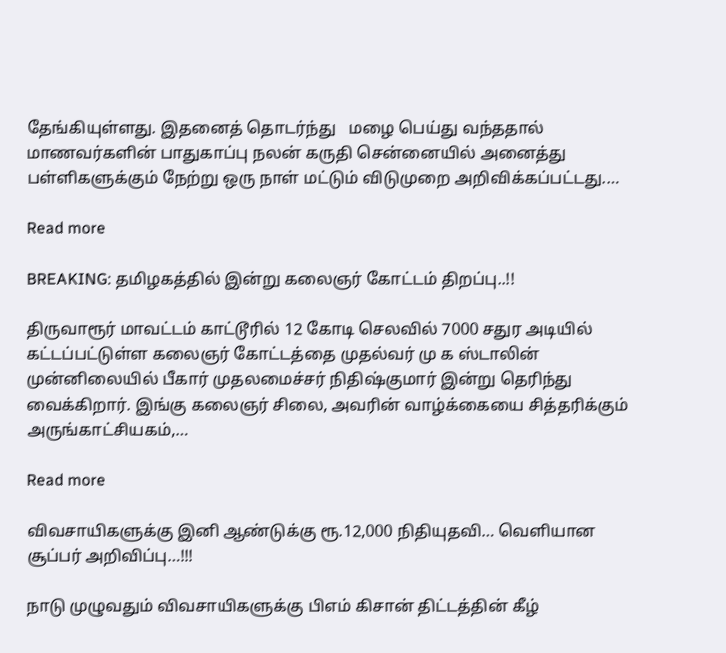தேங்கியுள்ளது. இதனைத் தொடர்ந்து   மழை பெய்து வந்ததால் மாணவர்களின் பாதுகாப்பு நலன் கருதி சென்னையில் அனைத்து பள்ளிகளுக்கும் நேற்று ஒரு நாள் மட்டும் விடுமுறை அறிவிக்கப்பட்டது.…

Read more

BREAKING: தமிழகத்தில் இன்று கலைஞர் கோட்டம் திறப்பு..!!

திருவாரூர் மாவட்டம் காட்டூரில் 12 கோடி செலவில் 7000 சதுர அடியில் கட்டப்பட்டுள்ள கலைஞர் கோட்டத்தை முதல்வர் மு க ஸ்டாலின் முன்னிலையில் பீகார் முதலமைச்சர் நிதிஷ்குமார் இன்று தெரிந்து வைக்கிறார். இங்கு கலைஞர் சிலை, அவரின் வாழ்க்கையை சித்தரிக்கும் அருங்காட்சியகம்,…

Read more

விவசாயிகளுக்கு இனி ஆண்டுக்கு ரூ.12,000 நிதியுதவி… வெளியான சூப்பர் அறிவிப்பு…!!!

நாடு முழுவதும் விவசாயிகளுக்கு பிஎம் கிசான் திட்டத்தின் கீழ்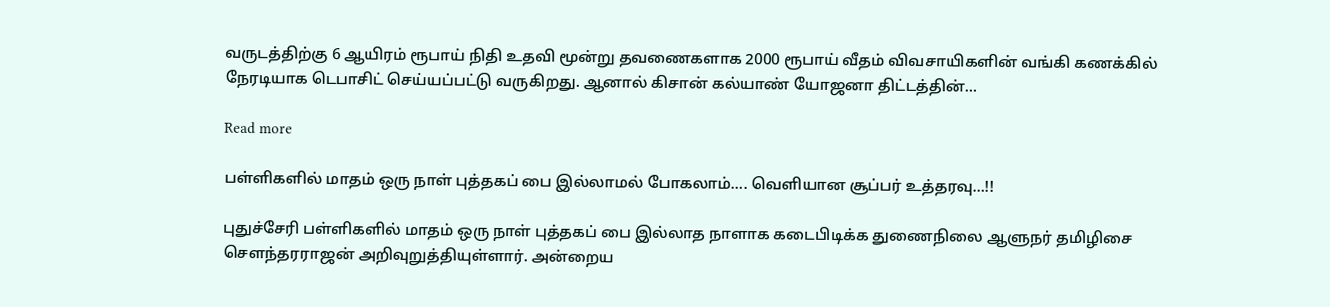வருடத்திற்கு 6 ஆயிரம் ரூபாய் நிதி உதவி மூன்று தவணைகளாக 2000 ரூபாய் வீதம் விவசாயிகளின் வங்கி கணக்கில் நேரடியாக டெபாசிட் செய்யப்பட்டு வருகிறது. ஆனால் கிசான் கல்யாண் யோஜனா திட்டத்தின்…

Read more

பள்ளிகளில் மாதம் ஒரு நாள் புத்தகப் பை இல்லாமல் போகலாம்…. வெளியான சூப்பர் உத்தரவு…!!

புதுச்சேரி பள்ளிகளில் மாதம் ஒரு நாள் புத்தகப் பை இல்லாத நாளாக கடைபிடிக்க துணைநிலை ஆளுநர் தமிழிசை சௌந்தரராஜன் அறிவுறுத்தியுள்ளார். அன்றைய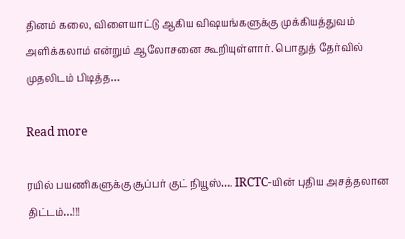தினம் கலை, விளையாட்டு ஆகிய விஷயங்களுக்கு முக்கியத்துவம் அளிக்கலாம் என்றும் ஆலோசனை கூறியுள்ளார். பொதுத் தேர்வில் முதலிடம் பிடித்த…

Read more

ரயில் பயணிகளுக்கு சூப்பர் குட் நியூஸ்…. IRCTC-யின் புதிய அசத்தலான திட்டம்…!!!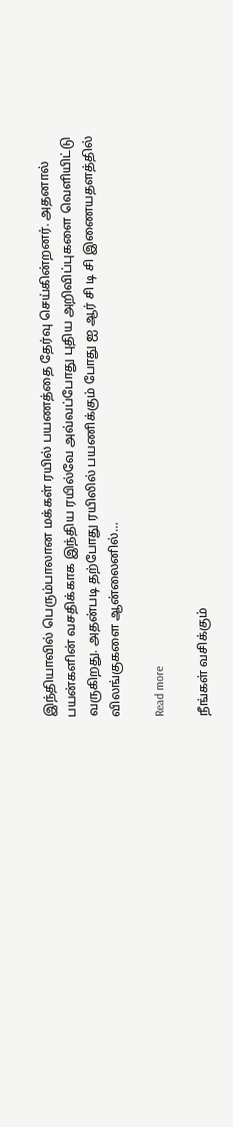இந்தியாவில் பெரும்பாலான மக்கள் ரயில் பயணத்தை தேர்வு செய்கின்றனர். அதனால் பயன்களின் வசதிக்காக இந்திய ரயில்வே அவ்வப்போது புதிய அறிவிப்புகளை வெளியிட்டு வருகிறது. அதன்படி தற்போது ரயிலில் பயணிக்கும் போது ஐ ஆர் சி டி சி இணையதளத்தில் விலங்குகளை ஆன்லைனில்…

Read more

நீங்கள் வசிக்கும்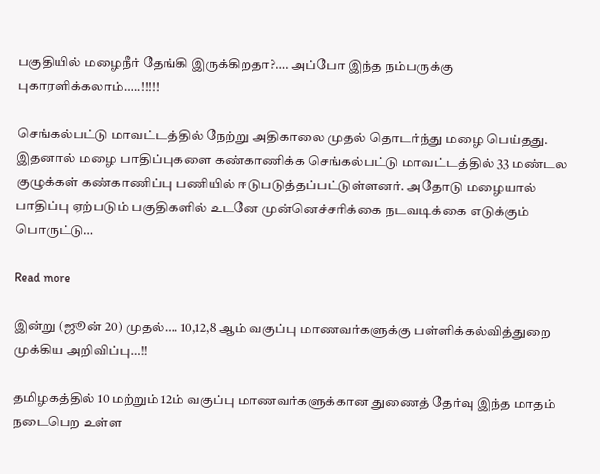பகுதியில் மழைநீர் தேங்கி இருக்கிறதா?…. அப்போ இந்த நம்பருக்கு புகாரளிக்கலாம்…..!!!!!

செங்கல்பட்டு மாவட்டத்தில் நேற்று அதிகாலை முதல் தொடர்ந்து மழை பெய்தது. இதனால் மழை பாதிப்புகளை கண்காணிக்க செங்கல்பட்டு மாவட்டத்தில் 33 மண்டல குழுக்கள் கண்காணிப்பு பணியில் ஈடுபடுத்தப்பட்டுள்ளனர். அதோடு மழையால் பாதிப்பு ஏற்படும் பகுதிகளில் உடனே முன்னெச்சரிக்கை நடவடிக்கை எடுக்கும் பொருட்டு…

Read more

இன்று (ஜூன் 20) முதல்…. 10,12,8 ஆம் வகுப்பு மாணவர்களுக்கு பள்ளிக்கல்வித்துறை முக்கிய அறிவிப்பு…!!

தமிழகத்தில் 10 மற்றும் 12ம் வகுப்பு மாணவர்களுக்கான துணைத் தேர்வு இந்த மாதம் நடைபெற உள்ள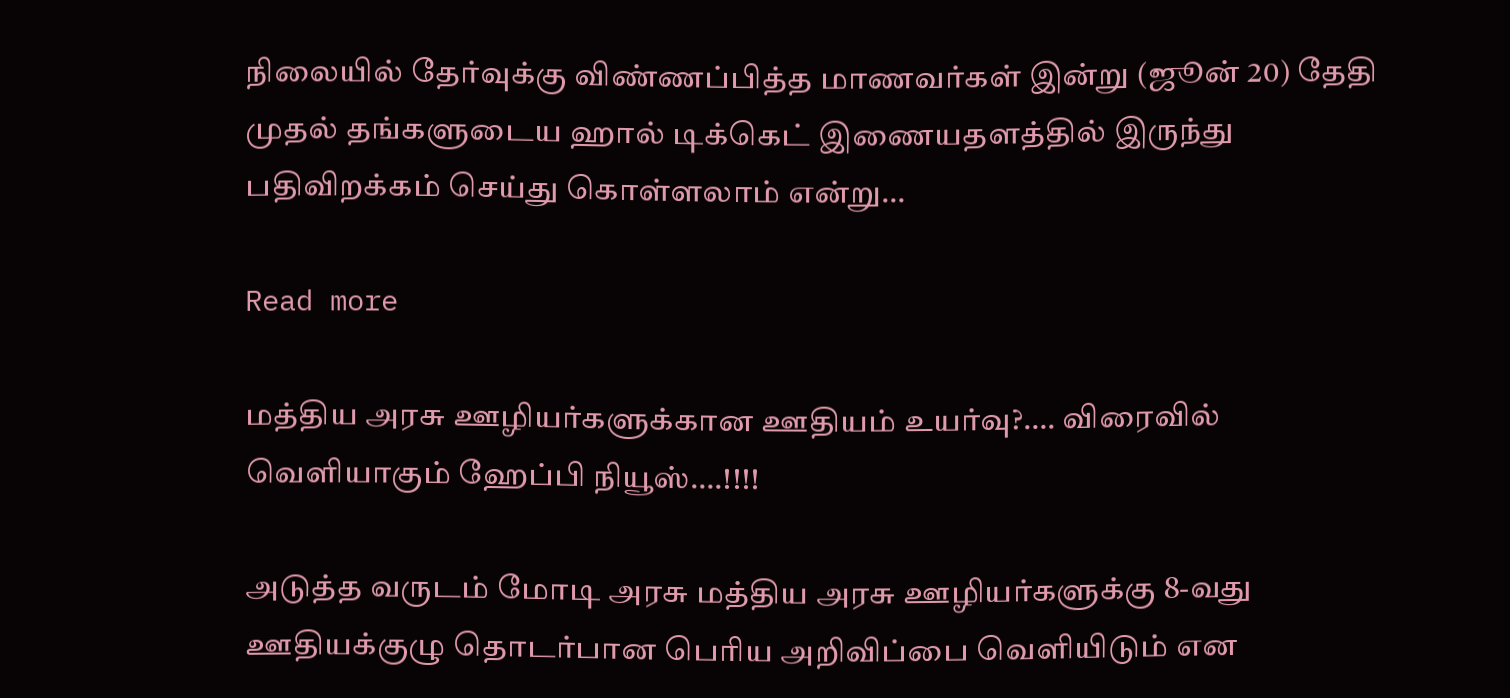நிலையில் தேர்வுக்கு விண்ணப்பித்த மாணவர்கள் இன்று (ஜூன் 20) தேதி முதல் தங்களுடைய ஹால் டிக்கெட் இணையதளத்தில் இருந்து பதிவிறக்கம் செய்து கொள்ளலாம் என்று…

Read more

மத்திய அரசு ஊழியர்களுக்கான ஊதியம் உயர்வு?…. விரைவில் வெளியாகும் ஹேப்பி நியூஸ்….!!!!

அடுத்த வருடம் மோடி அரசு மத்திய அரசு ஊழியர்களுக்கு 8-வது ஊதியக்குழு தொடர்பான பெரிய அறிவிப்பை வெளியிடும் என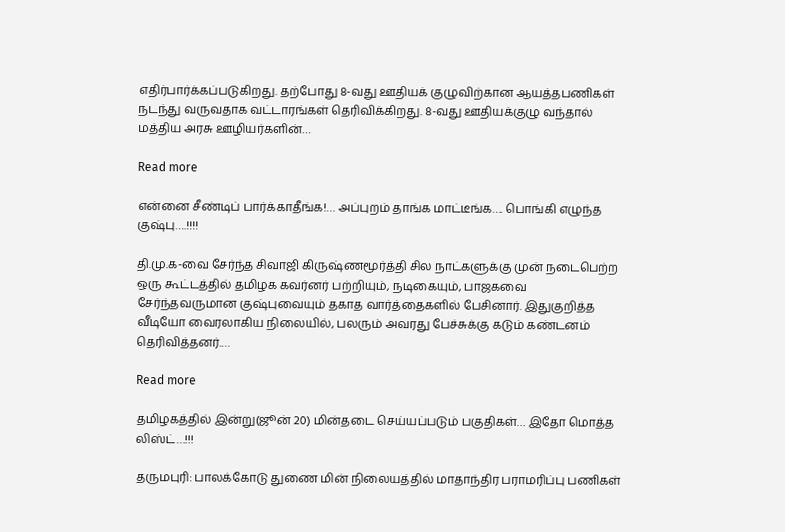எதிர்பார்க்கப்படுகிறது. தற்போது 8-வது ஊதியக் குழுவிற்கான ஆயத்தபணிகள் நடந்து வருவதாக வட்டாரங்கள் தெரிவிக்கிறது. 8-வது ஊதியக்குழு வந்தால் மத்திய அரசு ஊழியர்களின்…

Read more

என்னை சீண்டிப் பார்க்காதீங்க!… அப்புறம் தாங்க மாட்டீங்க…. பொங்கி எழுந்த குஷ்பு….!!!!

தி.மு.க-வை சேர்ந்த சிவாஜி கிருஷ்ணமூர்த்தி சில நாட்களுக்கு முன் நடைபெற்ற ஒரு கூட்டத்தில் தமிழக கவர்னர் பற்றியும், நடிகையும், பாஜகவை சேர்ந்தவருமான குஷ்புவையும் தகாத வார்த்தைகளில் பேசினார். இதுகுறித்த வீடியோ வைரலாகிய நிலையில், பலரும் அவரது பேச்சுக்கு கடும் கண்டனம் தெரிவித்தனர்.…

Read more

தமிழகத்தில் இன்று(ஜூன் 20) மின்தடை செய்யப்படும் பகுதிகள்… இதோ மொத்த லிஸ்ட்…!!!

தருமபுரி: பாலக்கோடு துணை மின் நிலையத்தில் மாதாந்திர பராமரிப்பு பணிகள்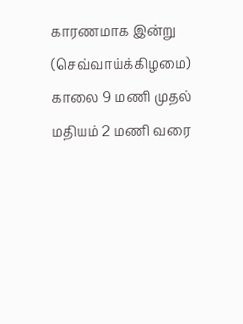காரணமாக இன்று (செவ்வாய்க்கிழமை) காலை 9 மணி முதல் மதியம் 2 மணி வரை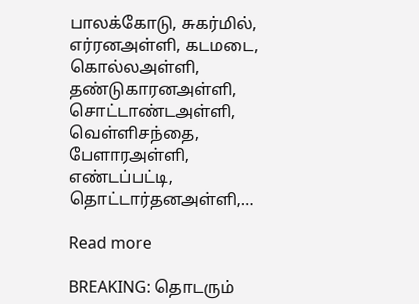பாலக்கோடு, சுகர்மில், எர்ரனஅள்ளி, கடமடை, கொல்லஅள்ளி, தண்டுகாரனஅள்ளி, சொட்டாண்டஅள்ளி, வெள்ளிசந்தை, பேளாரஅள்ளி, எண்டப்பட்டி, தொட்டார்தனஅள்ளி,…

Read more

BREAKING: தொடரும்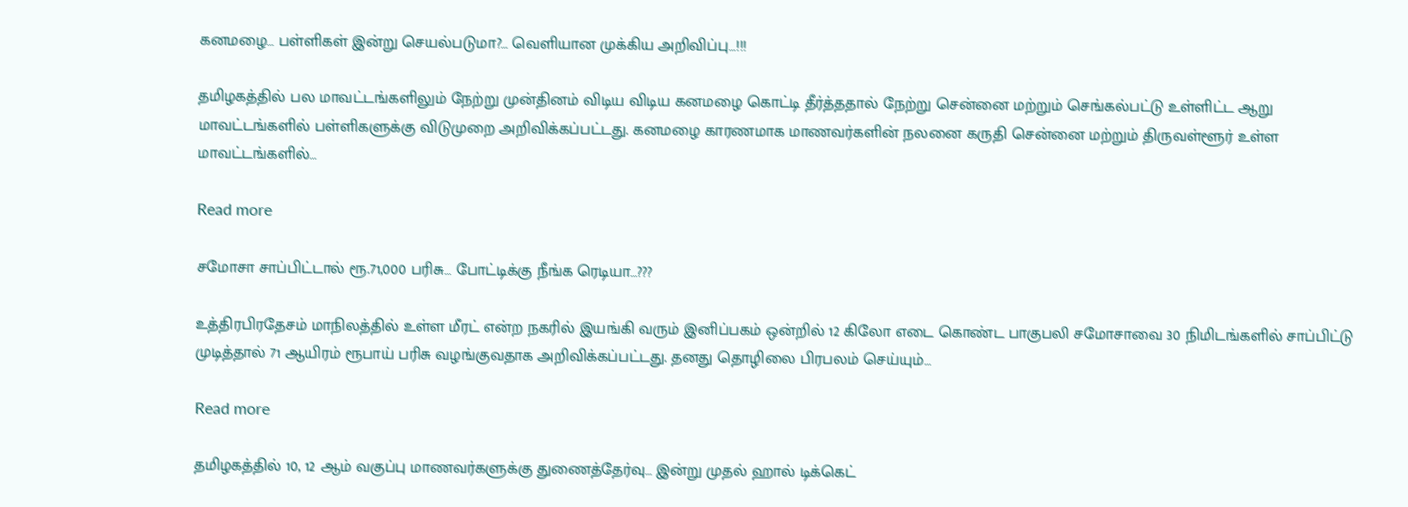கனமழை… பள்ளிகள் இன்று செயல்படுமா?… வெளியான முக்கிய அறிவிப்பு…!!!

தமிழகத்தில் பல மாவட்டங்களிலும் நேற்று முன்தினம் விடிய விடிய கனமழை கொட்டி தீர்த்ததால் நேற்று சென்னை மற்றும் செங்கல்பட்டு உள்ளிட்ட ஆறு மாவட்டங்களில் பள்ளிகளுக்கு விடுமுறை அறிவிக்கப்பட்டது. கனமழை காரணமாக மாணவர்களின் நலனை கருதி சென்னை மற்றும் திருவள்ளூர் உள்ள மாவட்டங்களில்…

Read more

சமோசா சாப்பிட்டால் ரூ.71,000 பரிசு… போட்டிக்கு நீங்க ரெடியா…???

உத்திரபிரதேசம் மாநிலத்தில் உள்ள மீரட் என்ற நகரில் இயங்கி வரும் இனிப்பகம் ஒன்றில் 12 கிலோ எடை கொண்ட பாகுபலி சமோசாவை 30 நிமிடங்களில் சாப்பிட்டு முடித்தால் 71 ஆயிரம் ரூபாய் பரிசு வழங்குவதாக அறிவிக்கப்பட்டது. தனது தொழிலை பிரபலம் செய்யும்…

Read more

தமிழகத்தில் 10, 12 ஆம் வகுப்பு மாணவர்களுக்கு துணைத்தேர்வு… இன்று முதல் ஹால் டிக்கெட்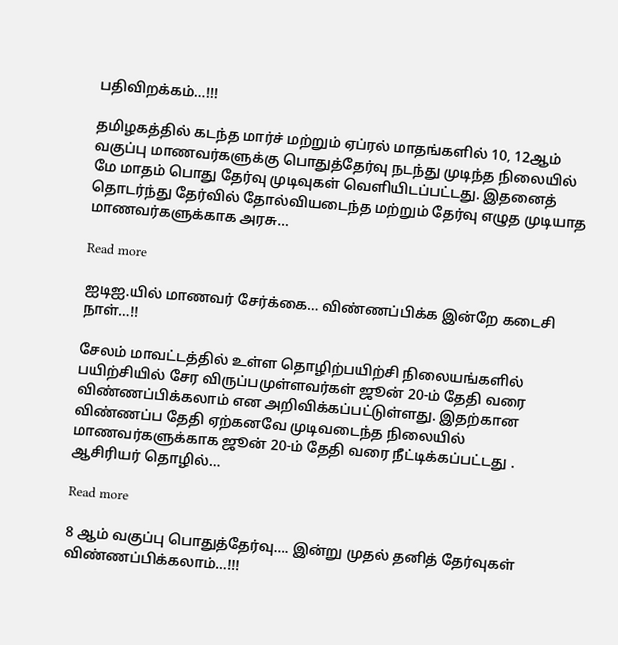பதிவிறக்கம்…!!!

தமிழகத்தில் கடந்த மார்ச் மற்றும் ஏப்ரல் மாதங்களில் 10, 12ஆம் வகுப்பு மாணவர்களுக்கு பொதுத்தேர்வு நடந்து முடிந்த நிலையில் மே மாதம் பொது தேர்வு முடிவுகள் வெளியிடப்பட்டது. இதனைத் தொடர்ந்து தேர்வில் தோல்வியடைந்த மற்றும் தேர்வு எழுத முடியாத மாணவர்களுக்காக அரசு…

Read more

ஐடிஐ.யில் மாணவர் சேர்க்கை… விண்ணப்பிக்க இன்றே கடைசி நாள்…!!

சேலம் மாவட்டத்தில் உள்ள தொழிற்பயிற்சி நிலையங்களில் பயிற்சியில் சேர விருப்பமுள்ளவர்கள் ஜூன் 20-ம் தேதி வரை விண்ணப்பிக்கலாம் என அறிவிக்கப்பட்டுள்ளது. இதற்கான விண்ணப்ப தேதி ஏற்கனவே முடிவடைந்த நிலையில் மாணவர்களுக்காக ஜூன் 20-ம் தேதி வரை நீட்டிக்கப்பட்டது . ஆசிரியர் தொழில்…

Read more

8 ஆம் வகுப்பு பொதுத்தேர்வு…. இன்று முதல் தனித் தேர்வுகள் விண்ணப்பிக்கலாம்…!!!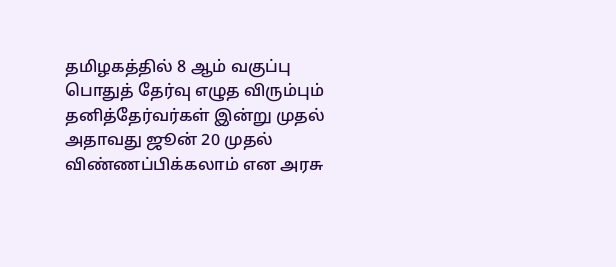தமிழகத்தில் 8 ஆம் வகுப்பு பொதுத் தேர்வு எழுத விரும்பும் தனித்தேர்வர்கள் இன்று முதல் அதாவது ஜூன் 20 முதல் விண்ணப்பிக்கலாம் என அரசு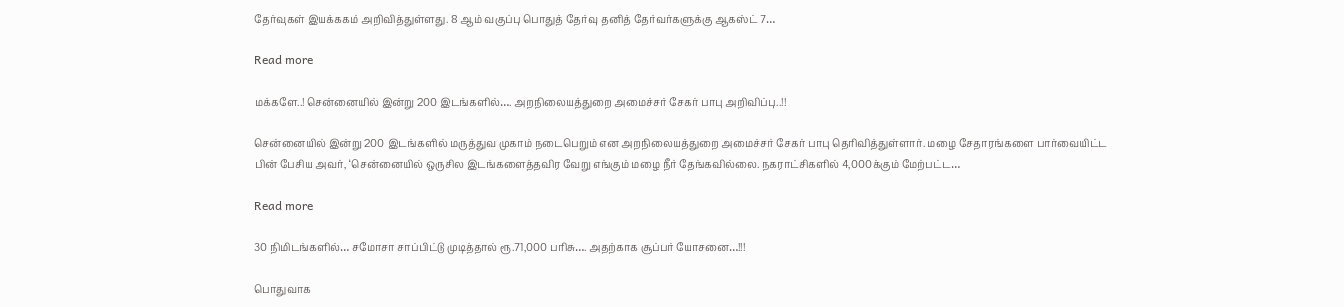தேர்வுகள் இயக்ககம் அறிவித்துள்ளது. 8 ஆம் வகுப்பு பொதுத் தேர்வு தனித் தேர்வர்களுக்கு ஆகஸ்ட் 7…

Read more

மக்களே..! சென்னையில் இன்று 200 இடங்களில்…. அறநிலையத்துறை அமைச்சர் சேகர் பாபு அறிவிப்பு..!!

சென்னையில் இன்று 200 இடங்களில் மருத்துவ முகாம் நடைபெறும் என அறநிலையத்துறை அமைச்சர் சேகர் பாபு தெரிவித்துள்ளார். மழை சேதாரங்களை பார்வையிட்ட பின் பேசிய அவர், ‘சென்னையில் ஒருசில இடங்களைத்தவிர வேறு எங்கும் மழை நீர் தேங்கவில்லை. நகராட்சிகளில் 4,000க்கும் மேற்பட்ட…

Read more

30 நிமிடங்களில்… சமோசா சாப்பிட்டு முடித்தால் ரூ.71,000 பரிசு…. அதற்காக சூப்பர் யோசனை…!!!

பொதுவாக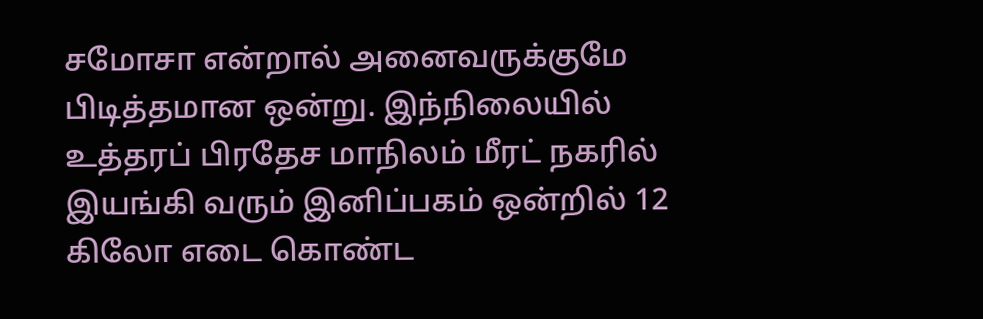சமோசா என்றால் அனைவருக்குமே பிடித்தமான ஒன்று. இந்நிலையில் உத்தரப் பிரதேச மாநிலம் மீரட் நகரில் இயங்கி வரும் இனிப்பகம் ஒன்றில் 12 கிலோ எடை கொண்ட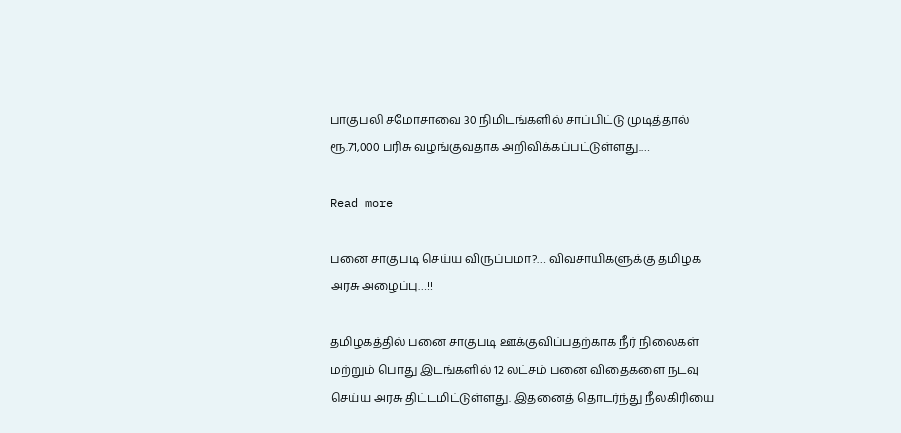பாகுபலி சமோசாவை 30 நிமிடங்களில் சாப்பிட்டு முடித்தால் ரூ.71,000 பரிசு வழங்குவதாக அறிவிக்கப்பட்டுள்ளது.…

Read more

பனை சாகுபடி செய்ய விருப்பமா?… விவசாயிகளுக்கு தமிழக அரசு அழைப்பு…!!

தமிழகத்தில் பனை சாகுபடி ஊக்குவிப்பதற்காக நீர் நிலைகள் மற்றும் பொது இடங்களில் 12 லட்சம் பனை விதைகளை நடவு செய்ய அரசு திட்டமிட்டுள்ளது. இதனைத் தொடர்ந்து நீலகிரியை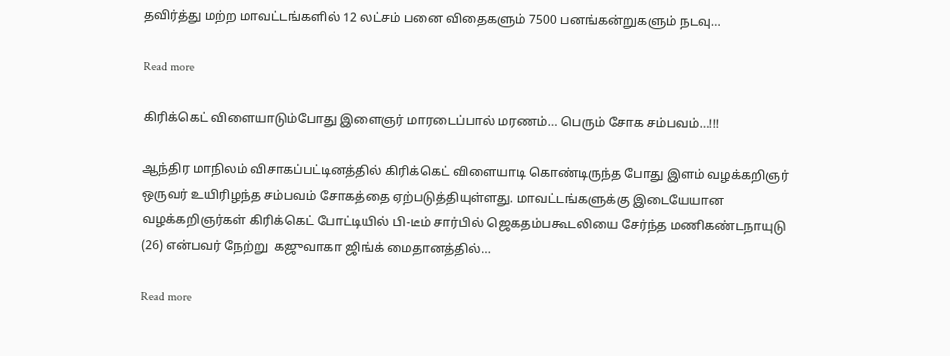தவிர்த்து மற்ற மாவட்டங்களில் 12 லட்சம் பனை விதைகளும் 7500 பனங்கன்றுகளும் நடவு…

Read more

கிரிக்கெட் விளையாடும்போது இளைஞர் மாரடைப்பால் மரணம்… பெரும் சோக சம்பவம்…!!!

ஆந்திர மாநிலம் விசாகப்பட்டினத்தில் கிரிக்கெட் விளையாடி கொண்டிருந்த போது இளம் வழக்கறிஞர் ஒருவர் உயிரிழந்த சம்பவம் சோகத்தை ஏற்படுத்தியுள்ளது. மாவட்டங்களுக்கு இடையேயான வழக்கறிஞர்கள் கிரிக்கெட் போட்டியில் பி-டீம் சார்பில் ஜெகதம்பகூடலியை சேர்ந்த மணிகண்டநாயுடு (26) என்பவர் நேற்று  கஜுவாகா ஜிங்க் மைதானத்தில்…

Read more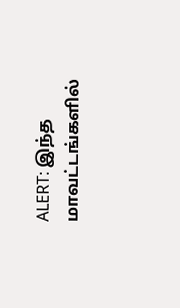ALERT: இந்த மாவட்டங்களில்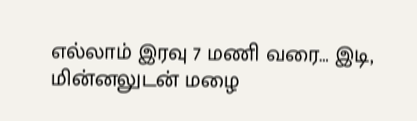எல்லாம் இரவு 7 மணி வரை… இடி, மின்னலுடன் மழை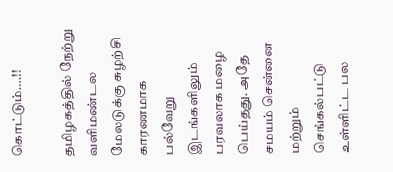கொட்டும்….!!

தமிழகத்தில் நேற்று வளிமண்டல மேலடுக்கு சுழற்சி காரணமாக பல்வேறு இடங்களிலும் பரவலாக மழை பெய்தது. அதே சமயம் சென்னை மற்றும் செங்கல்பட்டு உள்ளிட்ட பல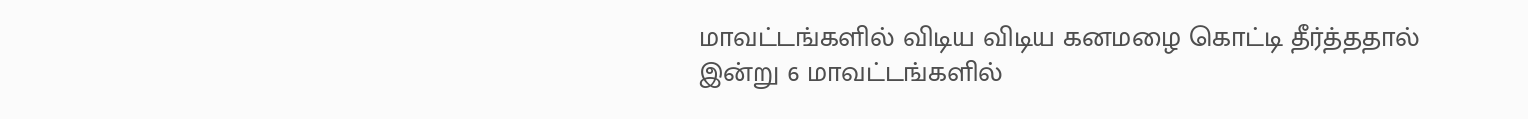மாவட்டங்களில் விடிய விடிய கனமழை கொட்டி தீர்த்ததால் இன்று 6 மாவட்டங்களில்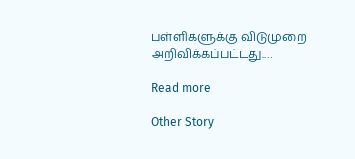பள்ளிகளுக்கு விடுமுறை அறிவிக்கப்பட்டது.…

Read more

Other Story